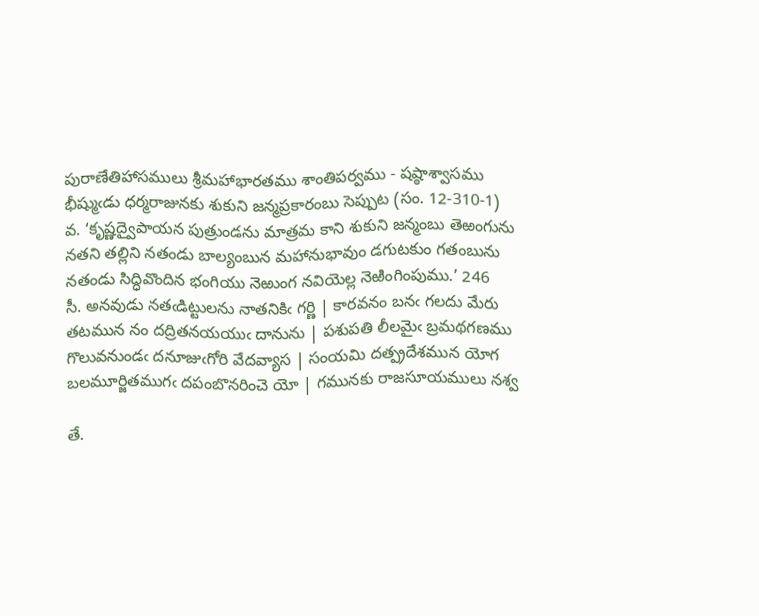పురాణేతిహాసములు శ్రీమహాభారతము శాంతిపర్వము - షష్ఠాశ్వాసము
భీష్ముఁడు ధర్మరాజునకు శుకుని జన్మప్రకారంబు సెప్పుట (సం. 12-310-1)
వ. ‘కృష్ణద్వైపాయన పుత్రుండను మాత్రమ కాని శుకుని జన్మంబు తెఱంగును నతని తల్లిని నతండు బాల్యంబున మహానుభావుం డగుటకుం గతంబును నతండు సిద్ధివొందిన భంగియు నెఱుంగ నవియెల్ల నెఱింగింపుము.’ 246
సీ. అనవుడు నతఁడిట్టులను నాతనికిఁ గర్ణి | కారవనం బనఁ గలదు మేరు
తటమున నం దద్రితనయయుఁ దానును | పశుపతి లీలమైఁ బ్రమథగణము
గొలువనుండఁ దనూజుఁగోరి వేదవ్యాస | సంయమి దత్ప్రదేశమున యోగ
బలమూర్జితముగఁ దపంబొనరించె యో | గమునకు రాజసూయములు నశ్వ

తే.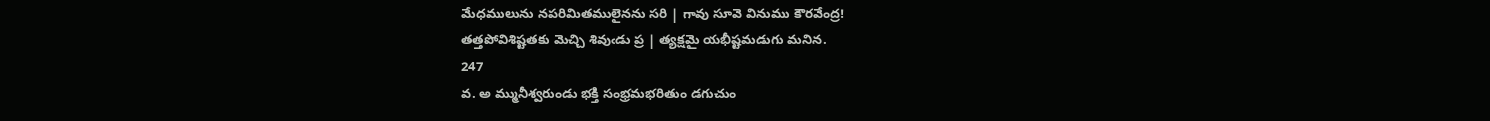మేధములును నపరిమితములైనను సరి | గావు సూవె వినుము కౌరవేంద్ర!
తత్తపోవిశిష్టతకు మెచ్చి శివుఁడు ప్ర | త్యక్షమై యభీష్టమడుగు మనిన.
247
వ. అ మ్మునీశ్వరుండు భక్తి సంభ్రమభరితుం డగుచుం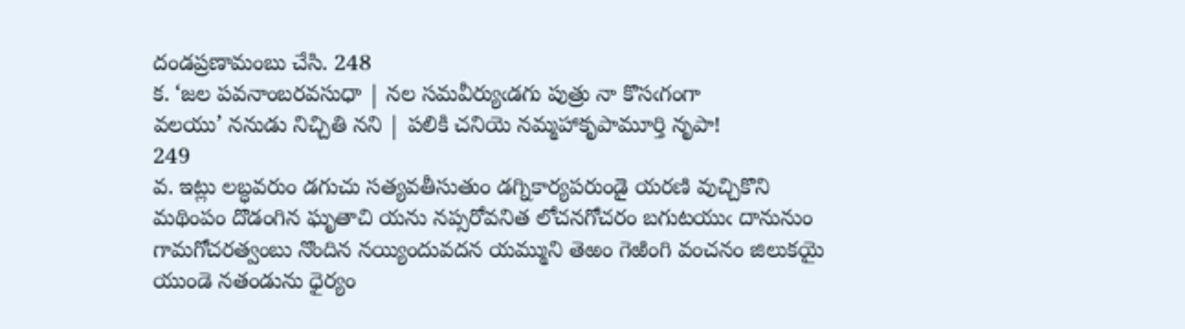దండప్రణామంబు చేసి. 248
క. ‘జల పవనాంబరవసుధా | నల సమవీర్యుఁడగు పుత్రు నా కొసఁగంగా
వలయు’ ననుడు నిచ్చితి నని | పలికి చనియె నమ్మహాకృపామూర్తి నృపా!
249
వ. ఇట్లు లబ్ధవరుం డగుచు సత్యవతీసుతుం డగ్నికార్యపరుండై యరణి వుచ్చికొని మథింపం దొడంగిన ఘృతాచి యను నప్సరోవనిత లోచనగోచరం బగుటయుఁ దానునుం గామగోచరత్వంబు నొందిన నయ్యిందువదన యమ్ముని తెఱం గెఱింగి వంచనం జిలుకయై యుండె నతండును ధైర్యం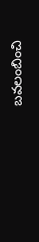బవలంబించి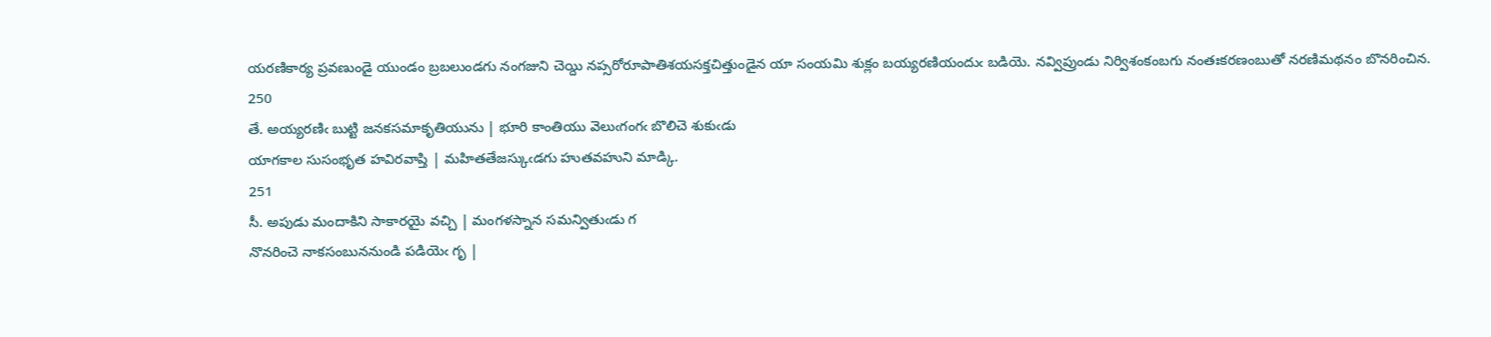యరణికార్య ప్రవణుండై యుండం బ్రబలుండగు నంగజుని చెయ్ది నప్సరోరూపాతిశయసక్తచిత్తుండైన యా సంయమి శుక్లం బయ్యరణియందుఁ బడియె. నవ్విప్రుండు నిర్విశంకంబగు నంతఃకరణంబుతో నరణిమథనం బొనరించిన. 250
తే. అయ్యరణిఁ బుట్టి జనకసమాకృతియును | భూరి కాంతియు వెలుఁగంగఁ బొలిచె శుకుఁడు
యాగకాల సుసంభృత హవిరవాప్తి | మహితతేజస్కుఁడగు హుతవహుని మాడ్కి.
251
సీ. అపుడు మందాకిని సాకారయై వచ్చి | మంగళస్నాన సమన్వితుఁడు గ
నొనరించె నాకసంబుననుండి పడియెఁ గృ |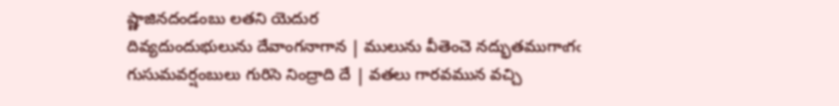ష్ణాజినదండంబు లతని యెదుర
దివ్యదుందుభులును దేవాంగనాగాన | ములును వీతెంచె నద్భుతముగాఁగఁ
గుసుమవర్షంబులు గురిసె నింద్రాది దే | వతలు గారవమున వచ్చి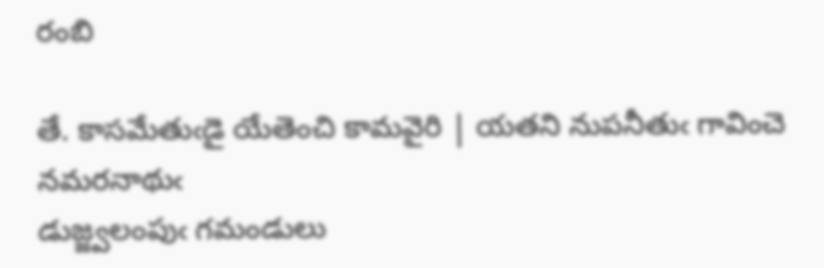రంబి

తే. కాసమేతుఁడై యేతెంచి కామవైరి | యతని నుపనీతుఁ గావించె నమరనాథుఁ
డుజ్జ్వలంపుఁ గమండులు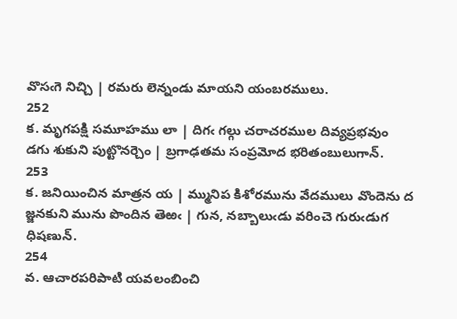వొసఁగె నిచ్చి | రమరు లెన్నండు మాయని యంబరములు.
252
క. మృగపక్షి సమూహము లా | దిగఁ గల్గు చరాచరముల దివ్యప్రభవుం
డగు శుకుని పుట్టొనర్చెం | బ్రగాఢతమ సంప్రమోద భరితంబులుగాన్‌.
253
క. జనియించిన మాత్రన య | మ్మునిప కిశోరమును వేదములు వొందెను ద
జ్జనకుని మును పొందిన తెఱఁ | గున, నబ్బాలుఁడు వరించె గురుఁడుగ ధిషణున్‌.
254
వ. ఆచారపరిపాటి యవలంబించి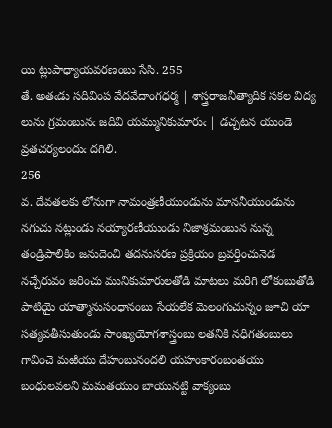యి ట్లుపాధ్యాయవరణంబు సేసి. 255
తే. అతఁడు సదివింప వేదవేదాంగధర్మ | శాస్త్రరాజనీత్యాదిక సకల విద్య
లును గ్రమంబునఁ జదివి యమ్మునికుమారుఁ | డచ్చటన యుండె వ్రతచర్యలందుఁ దగిలి.
256
వ. దేవతలకు లోనుగా నామంత్రణీయుండును మాననీయుండును నగుచు నట్లుండు నయ్యారణీయుండు నిజాశ్రమంబున నున్న తండ్రిపాలికిం జనుదెంచి తదనుసరణ ప్రక్రియం బ్రవర్తించునెడ నచ్చేరువం జరించు మునికుమారులతోడి మాటలు మరిగి లోకంబుతోడి పాటియై యాత్మానుసంధానంబు సేయలేక మెలంగుచున్నం జూచి యా సత్యవతీసుతుండు సాంఖ్యయోగశాస్త్రంబు లతనికి నధిగతంబులు గావించె మఱియు దేహంబునందలి యహంకారంబంతయు బంధులవలని మమతయుం బాయునట్టి వాక్యంబు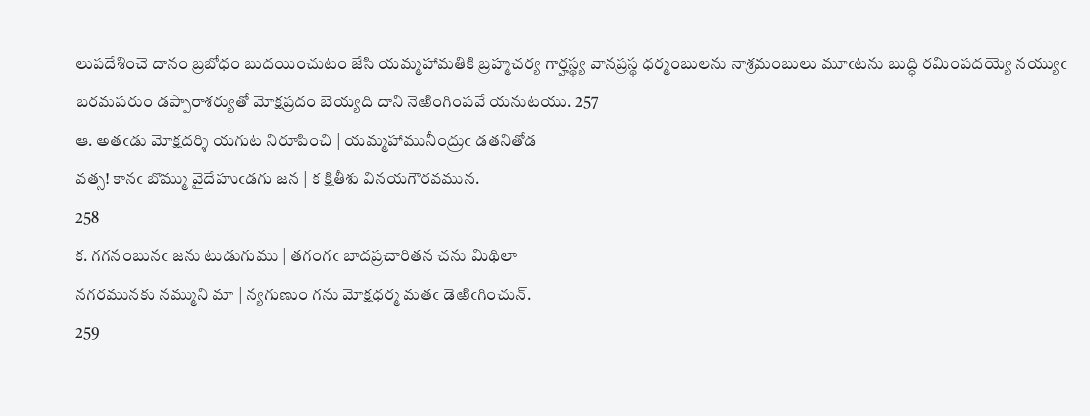లుపదేశించె దానం బ్రబోధం బుదయించుటం జేసి యమ్మహామతికి బ్రహ్మచర్య గార్హస్థ్య వానప్రస్థ ధర్మంబులను నాశ్రమంబులు మూఁటను బుద్ధి రమింపదయ్యె నయ్యుఁ బరమపరుం డప్పారాశర్యుతో మోక్షప్రదం బెయ్యది దాని నెఱింగింపవే యనుటయు. 257
ఆ. అతఁడు మోక్షదర్శి యగుట నిరూపించి | యమ్మహామునీంద్రుఁ డతనితోడ
వత్స! కానఁ బొమ్ము వైదేహుఁడగు జన | క క్షితీశు వినయగౌరవమున.
258
క. గగనంబునఁ జను టుడుగుము | తగంగఁ బాదప్రచారితన చను మిథిలా
నగరమునకు నమ్ముని మా | న్యగుణుం గను మోక్షధర్మ మతఁ డెఱిఁగించున్‌.
259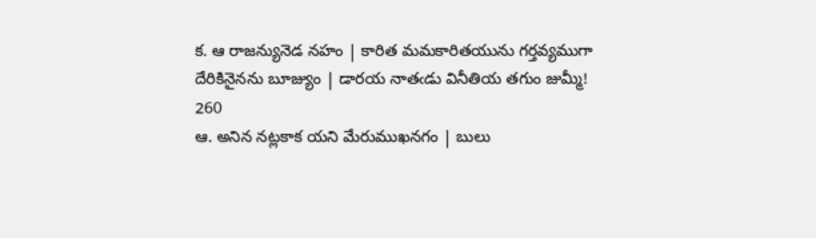క. ఆ రాజన్యునెడ నహం | కారిత మమకారితయును గర్తవ్యముగా
దేరికినైనను బూజ్యుం | డారయ నాతఁడు వినీతియ తగుం జుమ్మీ!
260
ఆ. అనిన నట్లకాక యని మేరుముఖనగం | బులు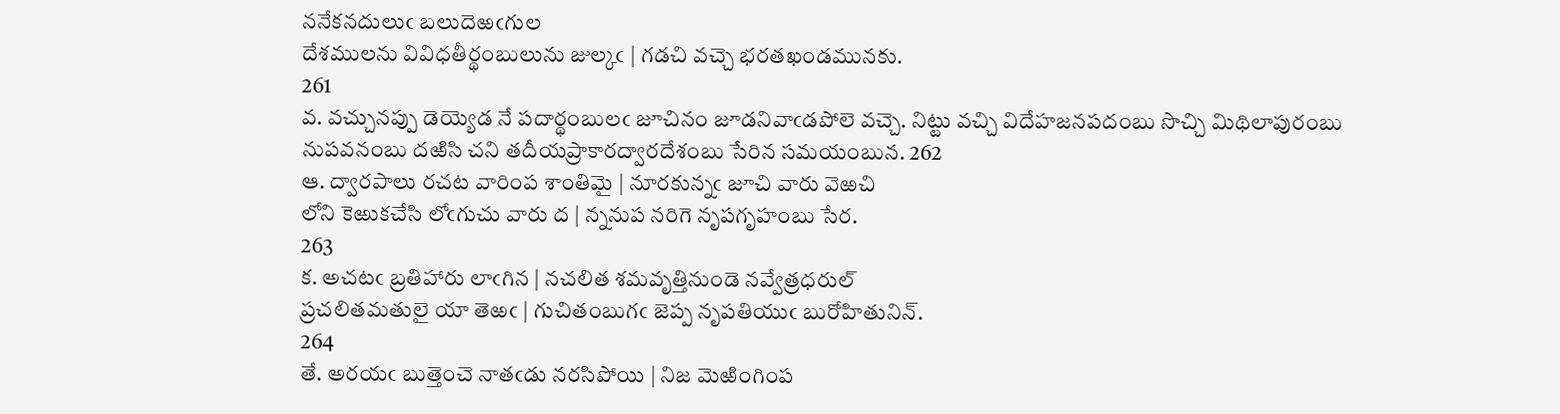ననేకనదులుఁ బలుదెఱఁగుల
దేశములను వివిధతీర్థంబులును జుల్కఁ | గడచి వచ్చె భరతఖండమునకు.
261
వ. వచ్చునప్పు డెయ్యెడ నే పదార్థంబులఁ జూచినం జూడనివాఁడపోలె వచ్చె. నిట్టు వచ్చి విదేహజనపదంబు సొచ్చి మిథిలాపురంబు నుపవనంబు దఱిసి చని తదీయప్రాకారద్వారదేశంబు సేరిన సమయంబున. 262
ఆ. ద్వారపాలు రచట వారింప శాంతిమై | నూరకున్నఁ జూచి వారు వెఱచి
లోని కెఱుకచేసి లోఁగుచు వారు ద | న్ననుప నరిగె నృపగృహంబు సేర.
263
క. అచటఁ బ్రతిహారు లాఁగిన | నచలిత శమవృత్తినుండె నవ్వేత్రధరుల్‌
ప్రచలితమతులై యా తెఱఁ | గుచితంబుగఁ జెప్ప నృపతియుఁ బురోహితునిన్‌.
264
తే. అరయఁ బుత్తెంచె నాతఁడు నరసిపోయి | నిజ మెఱింగింప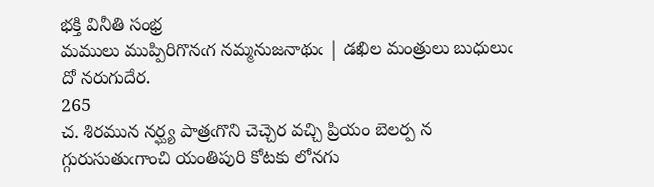భక్తి వినీతి సంభ్ర
మములు ముప్పిరిగొనఁగ నమ్మనుజనాథుఁ | డఖిల మంత్రులు బుధులుఁ దో నరుగుదేర.
265
చ. శిరమున నర్ఘ్య పాత్రఁగొని చెచ్చెర వచ్చి ప్రియం బెలర్ప న
గ్గురుసుతుఁగాంచి యంతిపురి కోటకు లోనగు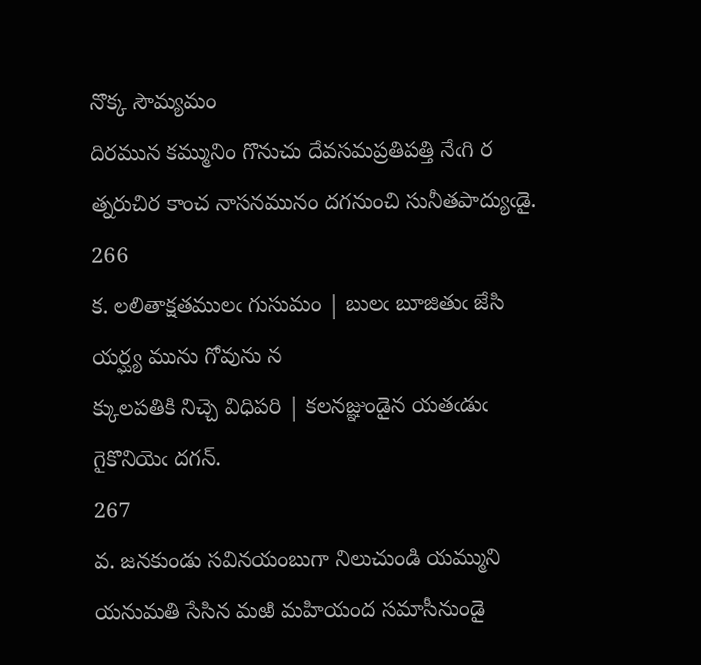నొక్క సౌమ్యమం
దిరమున కమ్మునిం గొనుచు దేవసమప్రతిపత్తి నేఁగి ర
త్నరుచిర కాంచ నాసనమునం దగనుంచి సునీతపాద్యుఁడై.
266
క. లలితాక్షతములఁ గుసుమం | బులఁ బూజితుఁ జేసి యర్ఘ్య మును గోవును న
క్కులపతికి నిచ్చె విధిపరి | కలనజ్ఞుండైన యతఁడుఁ గైకొనియెఁ దగన్‌.
267
వ. జనకుండు సవినయంబుగా నిలుచుండి యమ్ముని యనుమతి సేసిన మఱి మహియంద సమాసీనుండై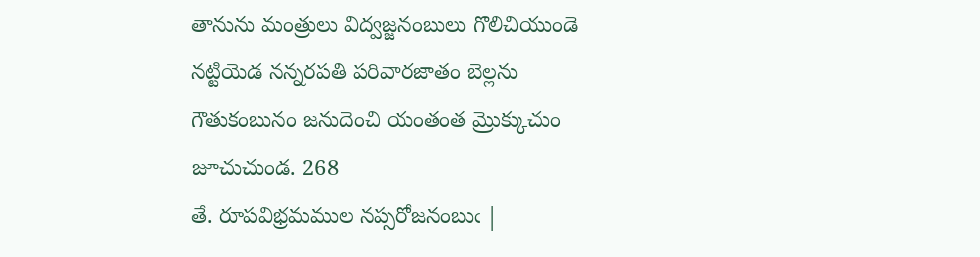తానును మంత్రులు విద్వజ్జనంబులు గొలిచియుండె నట్టియెడ నన్నరపతి పరివారజాతం బెల్లను గౌతుకంబునం జనుదెంచి యంతంత మ్రొక్కుచుం జూచుచుండ. 268
తే. రూపవిభ్రమముల నప్సరోజనంబుఁ |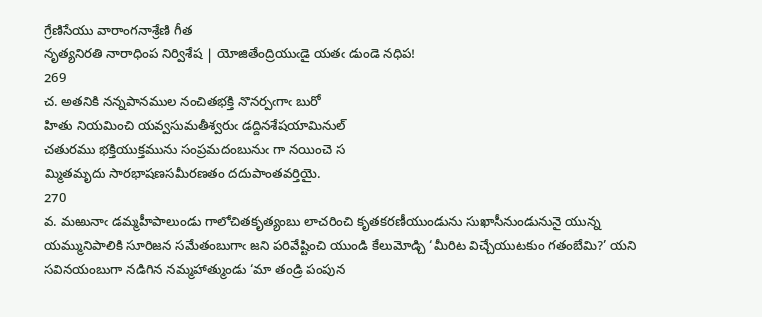గ్రేణిసేయు వారాంగనాశ్రేణి గీత
నృత్యనిరతి నారాధింప నిర్విశేష | యోజితేంద్రియుఁడై యతఁ డుండె నధిప!
269
చ. అతనికి నన్నపానముల నంచితభక్తి నొనర్పఁగాఁ బురో
హితు నియమించి యవ్వసుమతీశ్వరుఁ డద్దినశేషయామినుల్‌
చతురము భక్తియుక్తమును సంప్రమదంబునుఁ గా నయించె స
మ్మితమృదు సారభాషణసమీరణతం దదుపాంతవర్తియై.
270
వ. మఱునాఁ డమ్మహీపాలుండు గాలోచితకృత్యంబు లాచరించి కృతకరణీయుండును సుఖాసీనుండునునై యున్న యమ్మునిపాలికి సూరిజన సమేతంబుగాఁ జని పరివేష్టించి యుండి కేలుమోడ్చి ‘మీరిట విచ్చేయుటకుం గతంబేమి?’ యని సవినయంబుగా నడిగిన నమ్మహాత్ముండు ‘మా తండ్రి పంపున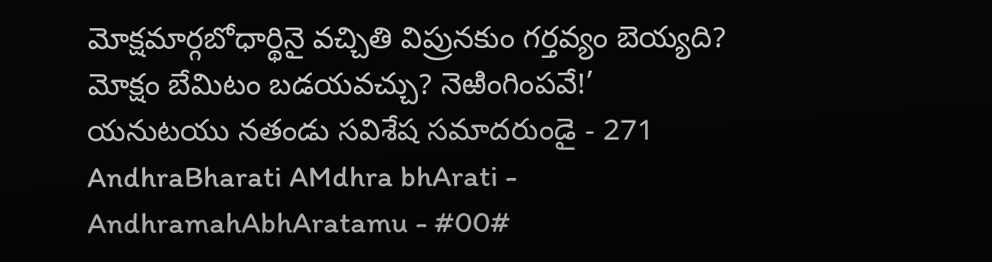మోక్షమార్గబోధార్థినై వచ్చితి విప్రునకుం గర్తవ్యం బెయ్యది? మోక్షం బేమిటం బడయవచ్చు? నెఱింగింపవే!’ యనుటయు నతండు సవిశేష సమాదరుండై - 271
AndhraBharati AMdhra bhArati - AndhramahAbhAratamu - #00#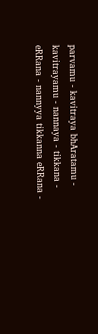parvamu - kavitraya bhAratamu - kavitrayamu - nannaya - tikkana - eRRana - nannyya tikkanna eRRana -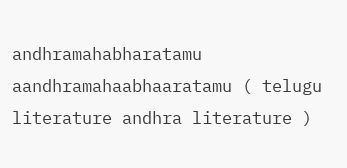andhramahabharatamu aandhramahaabhaaratamu ( telugu literature andhra literature )